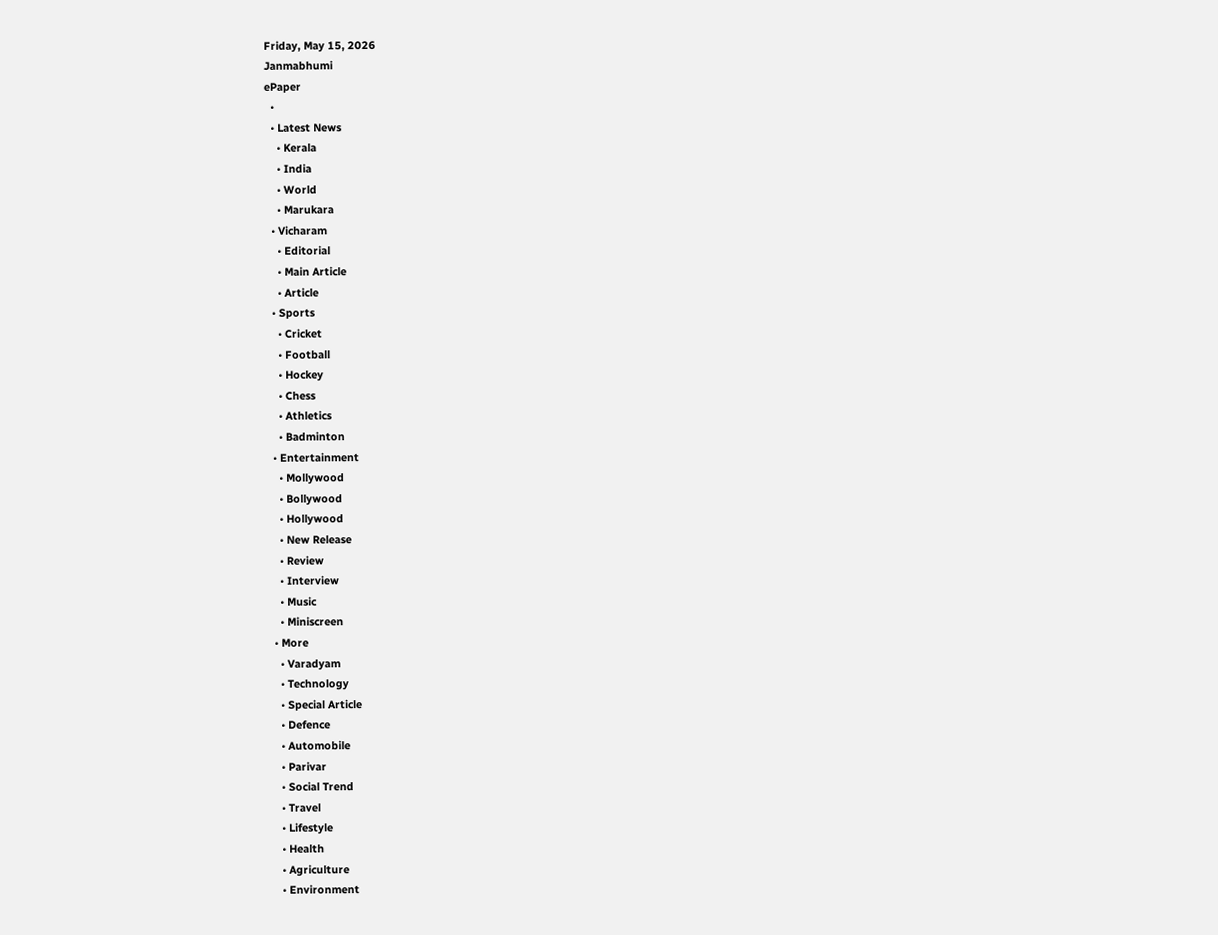Friday, May 15, 2026
Janmabhumi
ePaper
  •
  • Latest News
    • Kerala
    • India
    • World
    • Marukara
  • Vicharam
    • Editorial
    • Main Article
    • Article
  • Sports
    • Cricket
    • Football
    • Hockey
    • Chess
    • Athletics
    • Badminton
  • Entertainment
    • Mollywood
    • Bollywood
    • Hollywood
    • New Release
    • Review
    • Interview
    • Music
    • Miniscreen
  • More
    • Varadyam
    • Technology
    • Special Article
    • Defence
    • Automobile
    • Parivar
    • Social Trend
    • Travel
    • Lifestyle
    • Health
    • Agriculture
    • Environment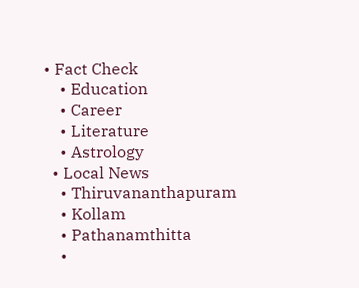• Fact Check
    • Education
    • Career
    • Literature
    • Astrology
  • Local News
    • Thiruvananthapuram
    • Kollam
    • Pathanamthitta
    •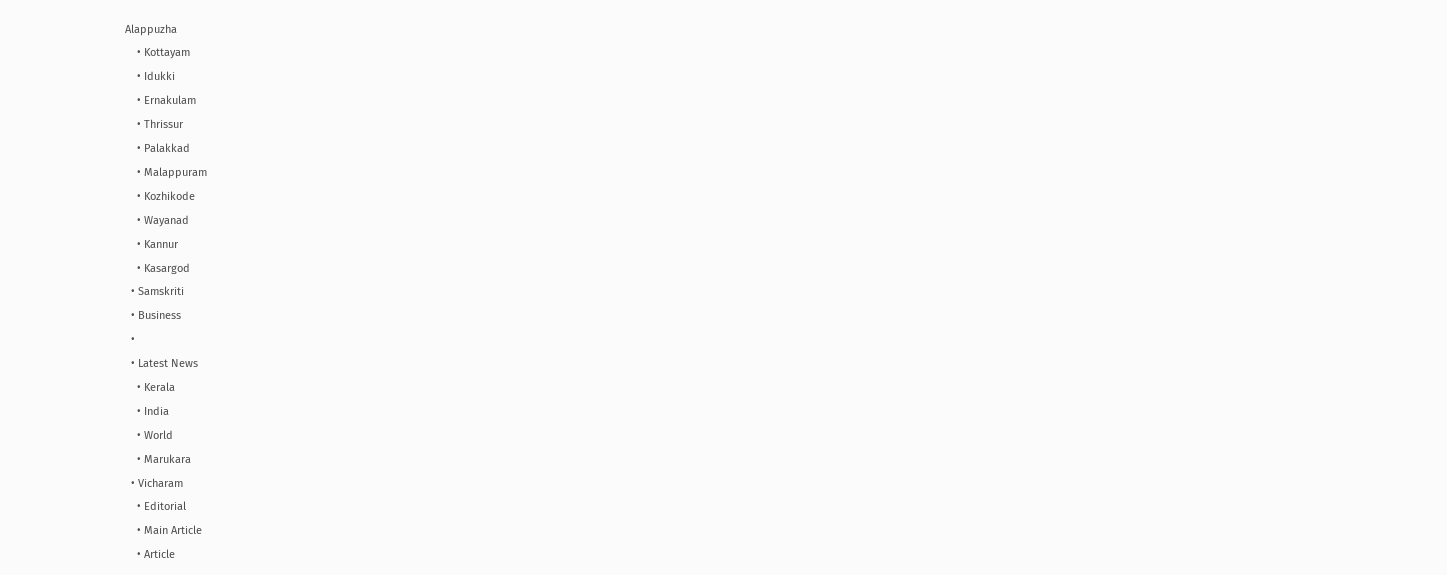Alappuzha
    • Kottayam
    • Idukki
    • Ernakulam
    • Thrissur
    • Palakkad
    • Malappuram
    • Kozhikode
    • Wayanad
    • Kannur
    • Kasargod
  • Samskriti
  • Business
  •
  • Latest News
    • Kerala
    • India
    • World
    • Marukara
  • Vicharam
    • Editorial
    • Main Article
    • Article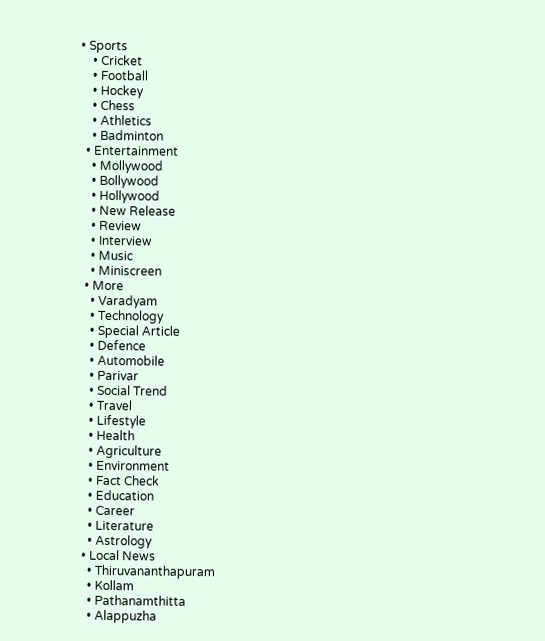• Sports
    • Cricket
    • Football
    • Hockey
    • Chess
    • Athletics
    • Badminton
  • Entertainment
    • Mollywood
    • Bollywood
    • Hollywood
    • New Release
    • Review
    • Interview
    • Music
    • Miniscreen
  • More
    • Varadyam
    • Technology
    • Special Article
    • Defence
    • Automobile
    • Parivar
    • Social Trend
    • Travel
    • Lifestyle
    • Health
    • Agriculture
    • Environment
    • Fact Check
    • Education
    • Career
    • Literature
    • Astrology
  • Local News
    • Thiruvananthapuram
    • Kollam
    • Pathanamthitta
    • Alappuzha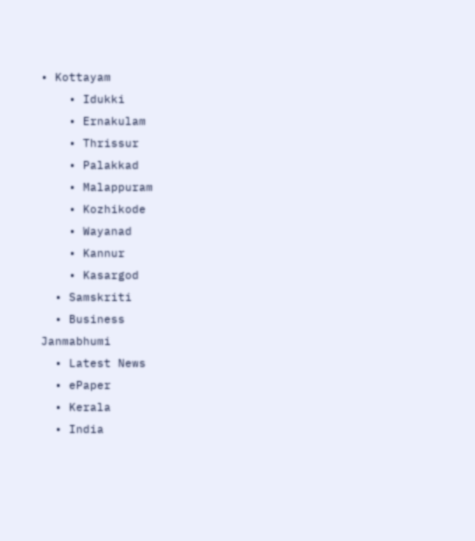• Kottayam
    • Idukki
    • Ernakulam
    • Thrissur
    • Palakkad
    • Malappuram
    • Kozhikode
    • Wayanad
    • Kannur
    • Kasargod
  • Samskriti
  • Business
Janmabhumi
  • Latest News
  • ePaper
  • Kerala
  • India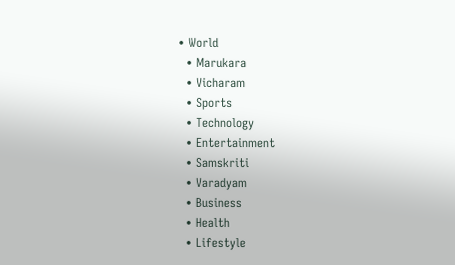• World
  • Marukara
  • Vicharam
  • Sports
  • Technology
  • Entertainment
  • Samskriti
  • Varadyam
  • Business
  • Health
  • Lifestyle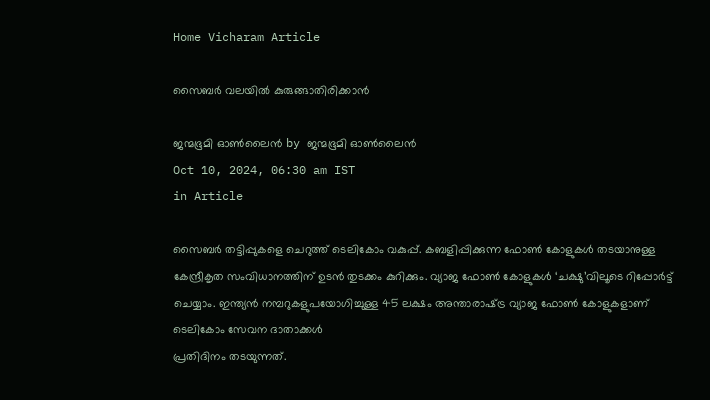Home Vicharam Article

സൈബര്‍ വലയില്‍ കുരുങ്ങാതിരിക്കാന്‍

ജന്മഭൂമി ഓണ്‍ലൈന്‍ by ജന്മഭൂമി ഓണ്‍ലൈന്‍
Oct 10, 2024, 06:30 am IST
in Article

സൈബര്‍ തട്ടിപ്പുകളെ ചെറുത്ത് ടെലികോം വകുപ്പ്. കബളിപ്പിക്കുന്ന ഫോണ്‍ കോളുകള്‍ തടയാനുള്ള കേന്ദ്രീകൃത സംവിധാനത്തിന് ഉടന്‍ തുടക്കം കുറിക്കും. വ്യാജ ഫോണ്‍ കോളുകള്‍ ‘ചക്ഷു’വിലൂടെ റിപ്പോര്‍ട്ട് ചെയ്യാം. ഇന്ത്യന്‍ നമ്പറുകളുപയോഗിച്ചുള്ള 45 ലക്ഷം അന്താരാഷ്‌ട്ര വ്യാജ ഫോണ്‍ കോളുകളാണ് ടെലികോം സേവന ദാതാക്കള്‍
പ്രതിദിനം തടയുന്നത്.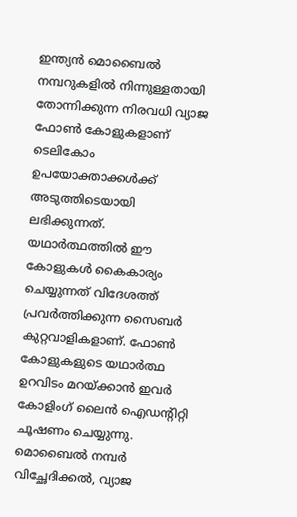ഇന്ത്യന്‍ മൊബൈല്‍ നമ്പറുകളില്‍ നിന്നുള്ളതായി തോന്നിക്കുന്ന നിരവധി വ്യാജ ഫോണ്‍ കോളുകളാണ് ടെലികോം ഉപയോക്താക്കള്‍ക്ക് അടുത്തിടെയായി ലഭിക്കുന്നത്. യഥാര്‍ത്ഥത്തില്‍ ഈ കോളുകള്‍ കൈകാര്യം ചെയ്യുന്നത് വിദേശത്ത് പ്രവര്‍ത്തിക്കുന്ന സൈബര്‍ കുറ്റവാളികളാണ്. ഫോണ്‍ കോളുകളുടെ യഥാര്‍ത്ഥ ഉറവിടം മറയ്‌ക്കാന്‍ ഇവര്‍ കോളിംഗ് ലൈന്‍ ഐഡന്റിറ്റി ചൂഷണം ചെയ്യുന്നു. മൊബൈല്‍ നമ്പര്‍ വിച്ഛേദിക്കല്‍, വ്യാജ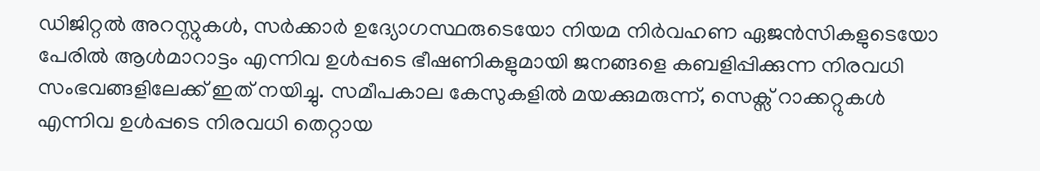ഡിജിറ്റല്‍ അറസ്റ്റുകള്‍, സര്‍ക്കാര്‍ ഉദ്യോഗസ്ഥരുടെയോ നിയമ നിര്‍വഹണ ഏജന്‍സികളുടെയോ പേരില്‍ ആള്‍മാറാട്ടം എന്നിവ ഉള്‍പ്പടെ ഭീഷണികളുമായി ജനങ്ങളെ കബളിപ്പിക്കുന്ന നിരവധി സംഭവങ്ങളിലേക്ക് ഇത് നയിച്ചു. സമീപകാല കേസുകളില്‍ മയക്കുമരുന്ന്, സെക്സ് റാക്കറ്റുകള്‍ എന്നിവ ഉള്‍പ്പടെ നിരവധി തെറ്റായ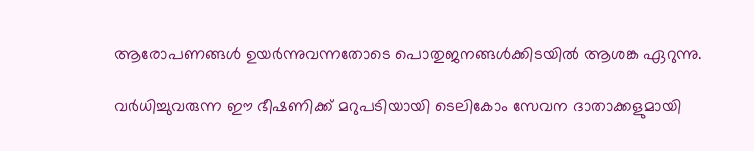ആരോപണങ്ങള്‍ ഉയര്‍ന്നുവന്നതോടെ പൊതുജനങ്ങള്‍ക്കിടയില്‍ ആശങ്ക ഏറുന്നു.

വര്‍ധിച്ചുവരുന്ന ഈ ഭീഷണിക്ക് മറുപടിയായി ടെലികോം സേവന ദാതാക്കളുമായി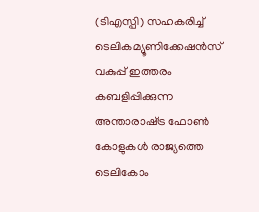(ടിഎസ്പി) സഹകരിച്ച് ടെലികമ്യൂണിക്കേഷന്‍സ് വകുപ്പ് ഇത്തരം കബളിപ്പിക്കുന്ന അന്താരാഷ്‌ട്ര ഫോണ്‍ കോളുകള്‍ രാജ്യത്തെ ടെലികോം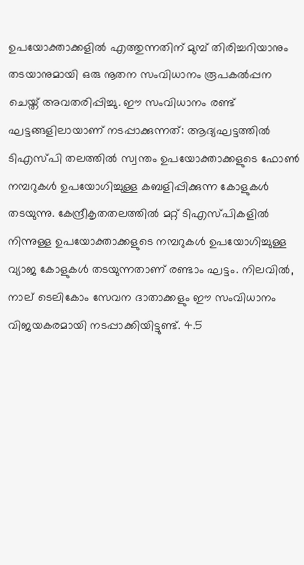ഉപയോക്താക്കളില്‍ എത്തുന്നതിന് മുമ്പ് തിരിച്ചറിയാനും തടയാനുമായി ഒരു നൂതന സംവിധാനം രൂപകല്‍പ്പന ചെയ്ത് അവതരിപ്പിച്ചു. ഈ സംവിധാനം രണ്ട് ഘട്ടങ്ങളിലായാണ് നടപ്പാക്കുന്നത്: ആദ്യഘട്ടത്തില്‍ ടിഎസ്പി തലത്തില്‍ സ്വന്തം ഉപയോക്താക്കളുടെ ഫോണ്‍ നമ്പറുകള്‍ ഉപയോഗിച്ചുള്ള കബളിപ്പിക്കുന്ന കോളുകള്‍ തടയുന്നു. കേന്ദ്രീകൃതതലത്തില്‍ മറ്റ് ടിഎസ്പികളില്‍ നിന്നുള്ള ഉപയോക്താക്കളുടെ നമ്പറുകള്‍ ഉപയോഗിച്ചുള്ള വ്യാജ കോളുകള്‍ തടയുന്നതാണ് രണ്ടാം ഘട്ടം. നിലവില്‍, നാല് ടെലികോം സേവന ദാതാക്കളും ഈ സംവിധാനം വിജയകരമായി നടപ്പാക്കിയിട്ടുണ്ട്. 4.5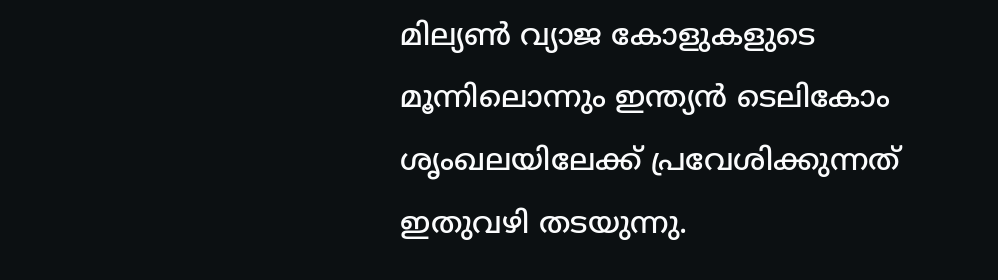മില്യണ്‍ വ്യാജ കോളുകളുടെ മൂന്നിലൊന്നും ഇന്ത്യന്‍ ടെലികോം ശൃംഖലയിലേക്ക് പ്രവേശിക്കുന്നത് ഇതുവഴി തടയുന്നു.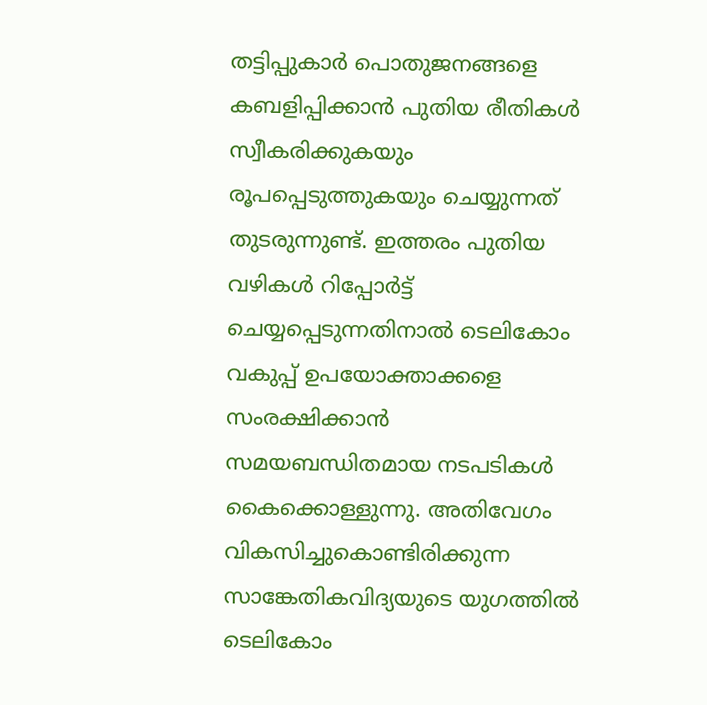തട്ടിപ്പുകാര്‍ പൊതുജനങ്ങളെ കബളിപ്പിക്കാന്‍ പുതിയ രീതികള്‍ സ്വീകരിക്കുകയും രൂപപ്പെടുത്തുകയും ചെയ്യുന്നത് തുടരുന്നുണ്ട്. ഇത്തരം പുതിയ വഴികള്‍ റിപ്പോര്‍ട്ട് ചെയ്യപ്പെടുന്നതിനാല്‍ ടെലികോം വകുപ്പ് ഉപയോക്താക്കളെ സംരക്ഷിക്കാന്‍ സമയബന്ധിതമായ നടപടികള്‍ കൈക്കൊള്ളുന്നു. അതിവേഗം വികസിച്ചുകൊണ്ടിരിക്കുന്ന സാങ്കേതികവിദ്യയുടെ യുഗത്തില്‍ ടെലികോം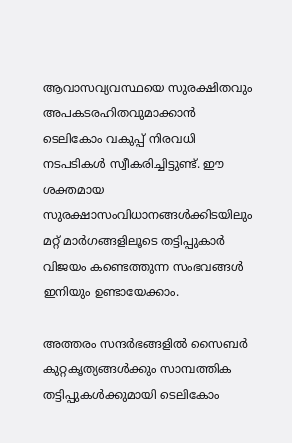ആവാസവ്യവസ്ഥയെ സുരക്ഷിതവും അപകടരഹിതവുമാക്കാന്‍ ടെലികോം വകുപ്പ് നിരവധി നടപടികള്‍ സ്വീകരിച്ചിട്ടുണ്ട്. ഈ ശക്തമായ സുരക്ഷാസംവിധാനങ്ങള്‍ക്കിടയിലും മറ്റ് മാര്‍ഗങ്ങളിലൂടെ തട്ടിപ്പുകാര്‍ വിജയം കണ്ടെത്തുന്ന സംഭവങ്ങള്‍ ഇനിയും ഉണ്ടായേക്കാം.

അത്തരം സന്ദര്‍ഭങ്ങളില്‍ സൈബര്‍ കുറ്റകൃത്യങ്ങള്‍ക്കും സാമ്പത്തിക തട്ടിപ്പുകള്‍ക്കുമായി ടെലികോം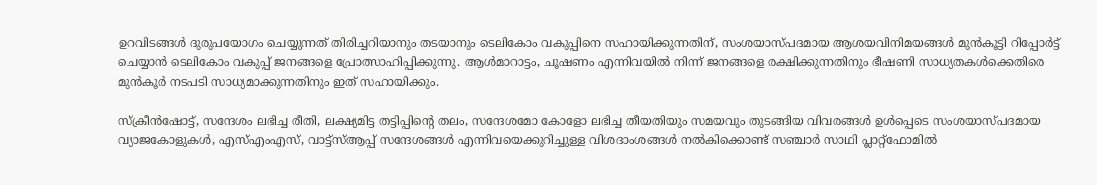ഉറവിടങ്ങള്‍ ദുരുപയോഗം ചെയ്യുന്നത് തിരിച്ചറിയാനും തടയാനും ടെലികോം വകുപ്പിനെ സഹായിക്കുന്നതിന്, സംശയാസ്പദമായ ആശയവിനിമയങ്ങള്‍ മുന്‍കൂട്ടി റിപ്പോര്‍ട്ട് ചെയ്യാന്‍ ടെലികോം വകുപ്പ് ജനങ്ങളെ പ്രോത്സാഹിപ്പിക്കുന്നു. ആള്‍മാറാട്ടം, ചൂഷണം എന്നിവയില്‍ നിന്ന് ജനങ്ങളെ രക്ഷിക്കുന്നതിനും ഭീഷണി സാധ്യതകള്‍ക്കെതിരെ മുന്‍കൂര്‍ നടപടി സാധ്യമാക്കുന്നതിനും ഇത് സഹായിക്കും.

സ്‌ക്രീന്‍ഷോട്ട്, സന്ദേശം ലഭിച്ച രീതി, ലക്ഷ്യമിട്ട തട്ടിപ്പിന്റെ തലം, സന്ദേശമോ കോളോ ലഭിച്ച തീയതിയും സമയവും തുടങ്ങിയ വിവരങ്ങള്‍ ഉള്‍പ്പെടെ സംശയാസ്പദമായ വ്യാജകോളുകള്‍, എസ്എംഎസ്, വാട്ട്സ്ആപ്പ് സന്ദേശങ്ങള്‍ എന്നിവയെക്കുറിച്ചുള്ള വിശദാംശങ്ങള്‍ നല്‍കിക്കൊണ്ട് സഞ്ചാര്‍ സാഥി പ്ലാറ്റ്ഫോമില്‍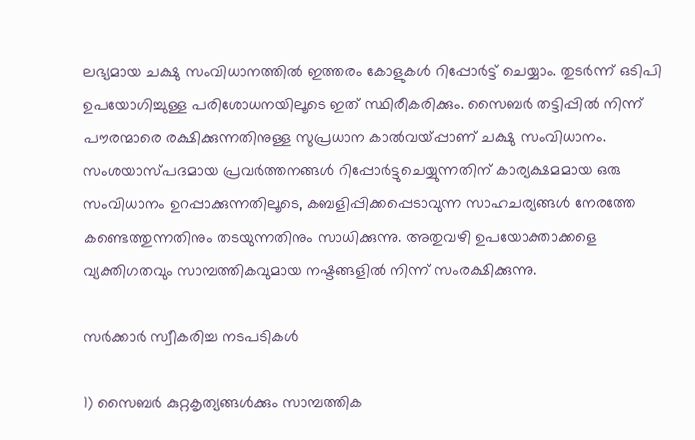ലഭ്യമായ ചക്ഷു സംവിധാനത്തില്‍ ഇത്തരം കോളുകള്‍ റിപ്പോര്‍ട്ട് ചെയ്യാം. തുടര്‍ന്ന് ഒടിപി ഉപയോഗിച്ചുള്ള പരിശോധനയിലൂടെ ഇത് സ്ഥിരീകരിക്കും. സൈബര്‍ തട്ടിപ്പില്‍ നിന്ന് പൗരന്മാരെ രക്ഷിക്കുന്നതിനുള്ള സുപ്രധാന കാല്‍വയ്‌പ്പാണ് ചക്ഷു സംവിധാനം. സംശയാസ്പദമായ പ്രവര്‍ത്തനങ്ങള്‍ റിപ്പോര്‍ട്ടുചെയ്യുന്നതിന് കാര്യക്ഷമമായ ഒരു സംവിധാനം ഉറപ്പാക്കുന്നതിലൂടെ, കബളിപ്പിക്കപ്പെടാവുന്ന സാഹചര്യങ്ങള്‍ നേരത്തേ കണ്ടെത്തുന്നതിനും തടയുന്നതിനും സാധിക്കുന്നു. അതുവഴി ഉപയോക്താക്കളെ വ്യക്തിഗതവും സാമ്പത്തികവുമായ നഷ്ടങ്ങളില്‍ നിന്ന് സംരക്ഷിക്കുന്നു.

സര്‍ക്കാര്‍ സ്വീകരിച്ച നടപടികള്‍

1) സൈബര്‍ കുറ്റകൃത്യങ്ങള്‍ക്കും സാമ്പത്തിക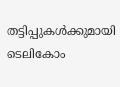തട്ടിപ്പുകള്‍ക്കുമായി ടെലികോം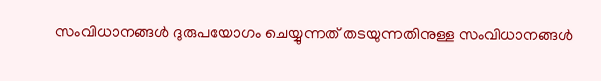സംവിധാനങ്ങള്‍ ദുരുപയോഗം ചെയ്യുന്നത് തടയുന്നതിനുള്ള സംവിധാനങ്ങള്‍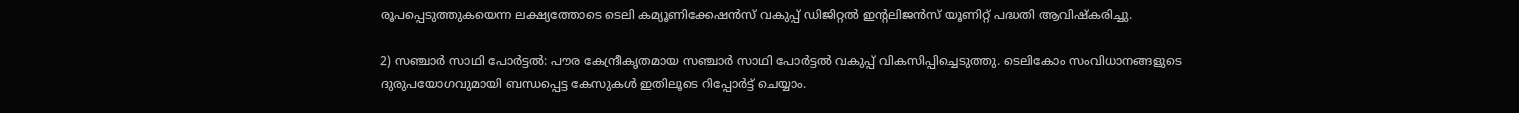രൂപപ്പെടുത്തുകയെന്ന ലക്ഷ്യത്തോടെ ടെലി കമ്യൂണിക്കേഷന്‍സ് വകുപ്പ് ഡിജിറ്റല്‍ ഇന്റലിജന്‍സ് യൂണിറ്റ് പദ്ധതി ആവിഷ്‌കരിച്ചു.

2) സഞ്ചാര്‍ സാഥി പോര്‍ട്ടല്‍: പൗര കേന്ദ്രീകൃതമായ സഞ്ചാര്‍ സാഥി പോര്‍ട്ടല്‍ വകുപ്പ് വികസിപ്പിച്ചെടുത്തു. ടെലികോം സംവിധാനങ്ങളുടെ ദുരുപയോഗവുമായി ബന്ധപ്പെട്ട കേസുകള്‍ ഇതിലൂടെ റിപ്പോര്‍ട്ട് ചെയ്യാം.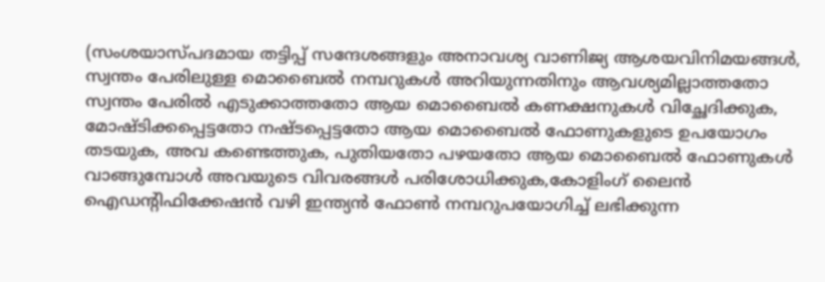(സംശയാസ്പദമായ തട്ടിപ്പ് സന്ദേശങ്ങളും അനാവശ്യ വാണിജ്യ ആശയവിനിമയങ്ങള്‍, സ്വന്തം പേരിലുള്ള മൊബൈല്‍ നമ്പറുകള്‍ അറിയുന്നതിനും ആവശ്യമില്ലാത്തതോ സ്വന്തം പേരില്‍ എടുക്കാത്തതോ ആയ മൊബൈല്‍ കണക്ഷനുകള്‍ വിച്ഛേദിക്കുക, മോഷ്ടിക്കപ്പെട്ടതോ നഷ്ടപ്പെട്ടതോ ആയ മൊബൈല്‍ ഫോണുകളുടെ ഉപയോഗം തടയുക, അവ കണ്ടെത്തുക, പുതിയതോ പഴയതോ ആയ മൊബൈല്‍ ഫോണുകള്‍ വാങ്ങുമ്പോള്‍ അവയുടെ വിവരങ്ങള്‍ പരിശോധിക്കുക,കോളിംഗ് ലൈന്‍ ഐഡന്റിഫിക്കേഷന്‍ വഴി ഇന്ത്യന്‍ ഫോണ്‍ നമ്പറുപയോഗിച്ച് ലഭിക്കുന്ന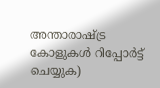അന്താരാഷ്‌ട്ര കോളുകള്‍ റിപ്പോര്‍ട്ട് ചെയ്യുക)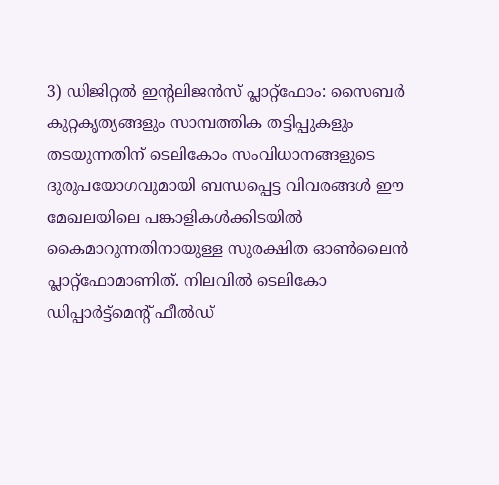3) ഡിജിറ്റല്‍ ഇന്റലിജന്‍സ് പ്ലാറ്റ്ഫോം: സൈബര്‍ കുറ്റകൃത്യങ്ങളും സാമ്പത്തിക തട്ടിപ്പുകളും തടയുന്നതിന് ടെലികോം സംവിധാനങ്ങളുടെ ദുരുപയോഗവുമായി ബന്ധപ്പെട്ട വിവരങ്ങള്‍ ഈ മേഖലയിലെ പങ്കാളികള്‍ക്കിടയില്‍ കൈമാറുന്നതിനായുള്ള സുരക്ഷിത ഓണ്‍ലൈന്‍ പ്ലാറ്റ്ഫോമാണിത്. നിലവില്‍ ടെലികോ ഡിപ്പാര്‍ട്ട്‌മെന്റ് ഫീല്‍ഡ്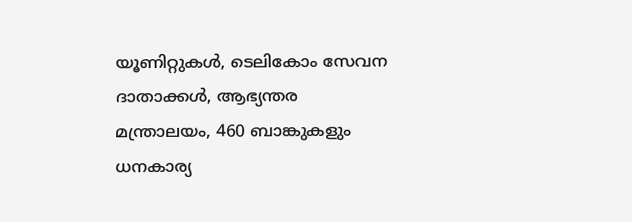യൂണിറ്റുകള്‍, ടെലികോം സേവന ദാതാക്കള്‍, ആഭ്യന്തര മന്ത്രാലയം, 460 ബാങ്കുകളും ധനകാര്യ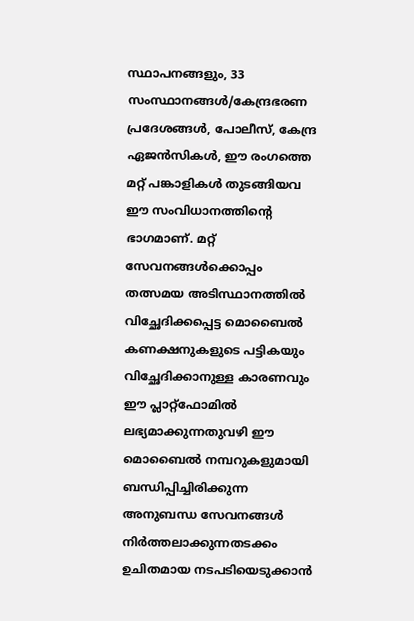സ്ഥാപനങ്ങളും, 33 സംസ്ഥാനങ്ങള്‍/കേന്ദ്രഭരണ പ്രദേശങ്ങള്‍, പോലീസ്, കേന്ദ്ര ഏജന്‍സികള്‍, ഈ രംഗത്തെ മറ്റ് പങ്കാളികള്‍ തുടങ്ങിയവ ഈ സംവിധാനത്തിന്റെ ഭാഗമാണ്. മറ്റ് സേവനങ്ങള്‍ക്കൊപ്പം തത്സമയ അടിസ്ഥാനത്തില്‍ വിച്ഛേദിക്കപ്പെട്ട മൊബൈല്‍ കണക്ഷനുകളുടെ പട്ടികയും വിച്ഛേദിക്കാനുള്ള കാരണവും ഈ പ്ലാറ്റ്‌ഫോമില്‍ ലഭ്യമാക്കുന്നതുവഴി ഈ മൊബൈല്‍ നമ്പറുകളുമായി ബന്ധിപ്പിച്ചിരിക്കുന്ന അനുബന്ധ സേവനങ്ങള്‍ നിര്‍ത്തലാക്കുന്നതടക്കം ഉചിതമായ നടപടിയെടുക്കാന്‍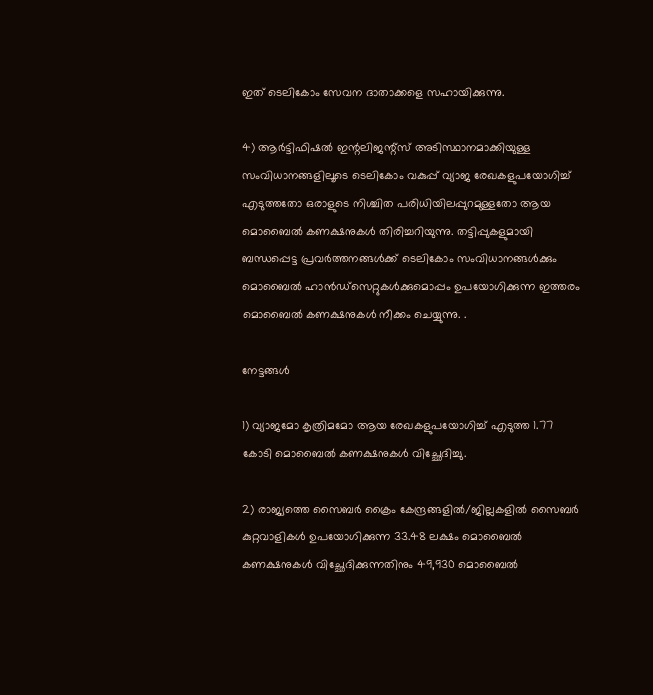ഇത് ടെലികോം സേവന ദാതാക്കളെ സഹായിക്കുന്നു.

4) ആര്‍ട്ടിഫിഷല്‍ ഇന്റലിജന്റ്‌സ് അടിസ്ഥാനമാക്കിയുള്ള സംവിധാനങ്ങളിലൂടെ ടെലികോം വകുപ്പ് വ്യാജ രേഖകളുപയോഗിച്ച് എടുത്തതോ ഒരാളുടെ നിശ്ചിത പരിധിയിലപ്പുറമുള്ളതോ ആയ മൊബൈല്‍ കണക്ഷനുകള്‍ തിരിച്ചറിയുന്നു. തട്ടിപ്പുകളുമായി ബന്ധപ്പെട്ട പ്രവര്‍ത്തനങ്ങള്‍ക്ക് ടെലികോം സംവിധാനങ്ങള്‍ക്കും മൊബൈല്‍ ഹാന്‍ഡ്സെറ്റുകള്‍ക്കുമൊപ്പം ഉപയോഗിക്കുന്ന ഇത്തരം മൊബൈല്‍ കണക്ഷനുകള്‍ നീക്കം ചെയ്യുന്നു. .

നേട്ടങ്ങള്‍

1) വ്യാജമോ കൃത്രിമമോ ആയ രേഖകളുപയോഗിച്ച് എടുത്ത 1.77 കോടി മൊബൈല്‍ കണക്ഷനുകള്‍ വിച്ഛേദിച്ചു.

2) രാജ്യത്തെ സൈബര്‍ ക്രൈം കേന്ദ്രങ്ങളില്‍/ജില്ലകളില്‍ സൈബര്‍ കുറ്റവാളികള്‍ ഉപയോഗിക്കുന്ന 33.48 ലക്ഷം മൊബൈല്‍ കണക്ഷനുകള്‍ വിച്ഛേദിക്കുന്നതിനും 49,930 മൊബൈല്‍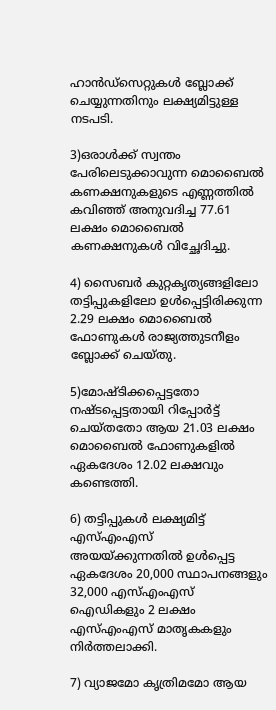ഹാന്‍ഡ്സെറ്റുകള്‍ ബ്ലോക്ക് ചെയ്യുന്നതിനും ലക്ഷ്യമിട്ടുള്ള നടപടി.

3)ഒരാള്‍ക്ക് സ്വന്തം പേരിലെടുക്കാവുന്ന മൊബൈല്‍ കണക്ഷനുകളുടെ എണ്ണത്തില്‍ കവിഞ്ഞ് അനുവദിച്ച 77.61 ലക്ഷം മൊബൈല്‍ കണക്ഷനുകള്‍ വിച്ഛേദിച്ചു.

4) സൈബര്‍ കുറ്റകൃത്യങ്ങളിലോ തട്ടിപ്പുകളിലോ ഉള്‍പ്പെട്ടിരിക്കുന്ന 2.29 ലക്ഷം മൊബൈല്‍ ഫോണുകള്‍ രാജ്യത്തുടനീളം ബ്ലോക്ക് ചെയ്തു.

5)മോഷ്ടിക്കപ്പെട്ടതോ നഷ്ടപ്പെട്ടതായി റിപ്പോര്‍ട്ട് ചെയ്തതോ ആയ 21.03 ലക്ഷം മൊബൈല്‍ ഫോണുകളില്‍ ഏകദേശം 12.02 ലക്ഷവും കണ്ടെത്തി.

6) തട്ടിപ്പുകള്‍ ലക്ഷ്യമിട്ട് എസ്എംഎസ് അയയ്‌ക്കുന്നതില്‍ ഉള്‍പ്പെട്ട ഏകദേശം 20,000 സ്ഥാപനങ്ങളും 32,000 എസ്എംഎസ് ഐഡികളും 2 ലക്ഷം എസ്എംഎസ് മാതൃകകളും നിര്‍ത്തലാക്കി.

7) വ്യാജമോ കൃത്രിമമോ ആയ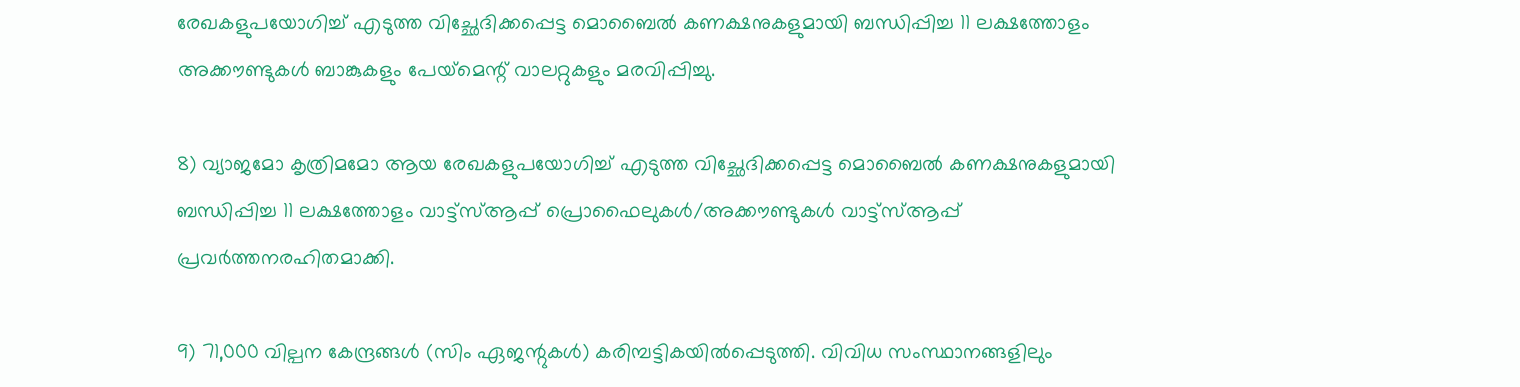രേഖകളുപയോഗിച്ച് എടുത്ത വിച്ഛേദിക്കപ്പെട്ട മൊബൈല്‍ കണക്ഷനുകളുമായി ബന്ധിപ്പിച്ച 11 ലക്ഷത്തോളം അക്കൗണ്ടുകള്‍ ബാങ്കുകളും പേയ്‌മെന്റ് വാലറ്റുകളും മരവിപ്പിച്ചു.

8) വ്യാജമോ കൃത്രിമമോ ആയ രേഖകളുപയോഗിച്ച് എടുത്ത വിച്ഛേദിക്കപ്പെട്ട മൊബൈല്‍ കണക്ഷനുകളുമായി ബന്ധിപ്പിച്ച 11 ലക്ഷത്തോളം വാട്ട്സ്ആപ്പ് പ്രൊഫൈലുകള്‍/അക്കൗണ്ടുകള്‍ വാട്ട്സ്ആപ്പ് പ്രവര്‍ത്തനരഹിതമാക്കി.

9) 71,000 വില്പന കേന്ദ്രങ്ങള്‍ (സിം ഏജന്റുകള്‍) കരിമ്പട്ടികയില്‍പ്പെടുത്തി. വിവിധ സംസ്ഥാനങ്ങളിലും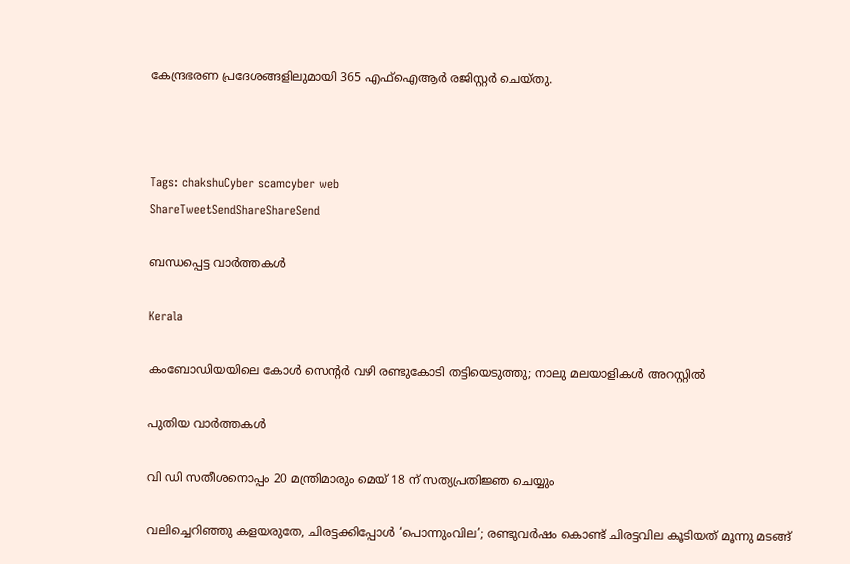കേന്ദ്രഭരണ പ്രദേശങ്ങളിലുമായി 365 എഫ്‌ഐആര്‍ രജിസ്റ്റര്‍ ചെയ്തു.



Tags: chakshuCyber scamcyber web
ShareTweetSendShareShareSend

ബന്ധപ്പെട്ട വാര്‍ത്തകള്‍

Kerala

കംബോഡിയയിലെ കോള്‍ സെന്റര്‍ വഴി രണ്ടുകോടി തട്ടിയെടുത്തു; നാലു മലയാളികള്‍ അറസ്റ്റില്‍

പുതിയ വാര്‍ത്തകള്‍

വി ഡി സതീശനൊപ്പം 20 മന്ത്രിമാരും മെയ് 18 ന് സത്യപ്രതിജ്ഞ ചെയ്യും

വലിച്ചെറിഞ്ഞു കളയരുതേ, ചിരട്ടക്കിപ്പോള്‍ ‘പൊന്നുംവില’; രണ്ടുവര്‍ഷം കൊണ്ട് ചിരട്ടവില കൂടിയത് മൂന്നു മടങ്ങ്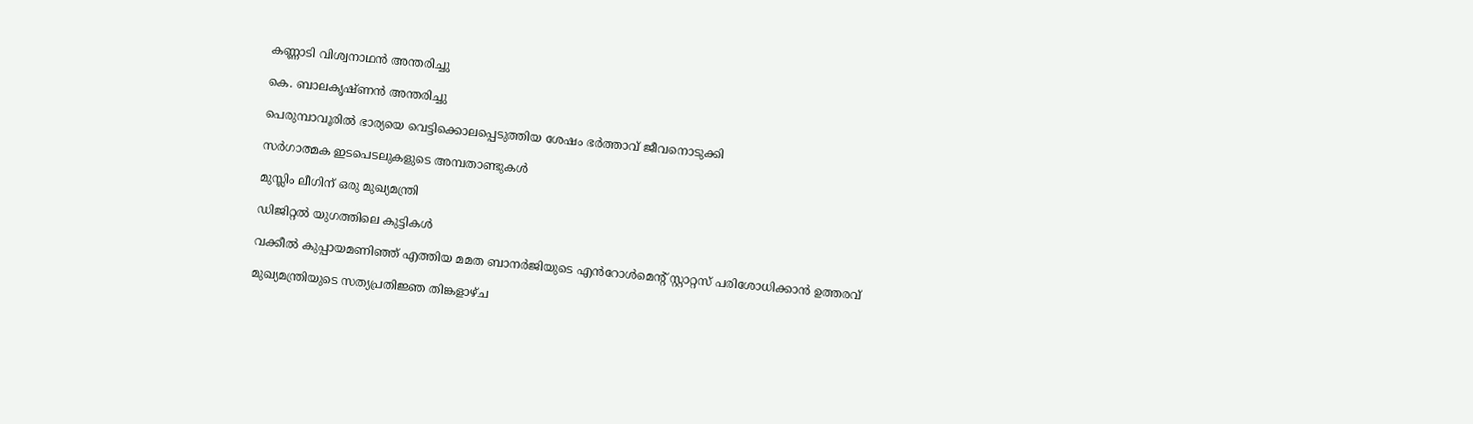കണ്ണാടി വിശ്വനാഥന്‍ അന്തരിച്ചു

കെ. ബാലകൃഷ്ണന്‍ അന്തരിച്ചു

പെരുമ്പാവൂരിൽ ഭാര്യയെ വെട്ടിക്കൊലപ്പെടുത്തിയ ശേഷം ഭർത്താവ് ജീവനൊടുക്കി

സര്‍ഗാത്മക ഇടപെടലുകളുടെ അമ്പതാണ്ടുകള്‍

മുസ്ലിം ലീഗിന് ഒരു മുഖ്യമന്ത്രി

ഡിജിറ്റല്‍ യുഗത്തിലെ കുട്ടികള്‍

വക്കീൽ കുപ്പായമണിഞ്ഞ് എത്തിയ മമത ബാനർജിയുടെ എൻറോൾമെന്റ് സ്റ്റാറ്റസ് പരിശോധിക്കാൻ ഉത്തരവ്

മുഖ്യമന്ത്രിയുടെ സത്യപ്രതിജ്ഞ തിങ്കളാഴ്ച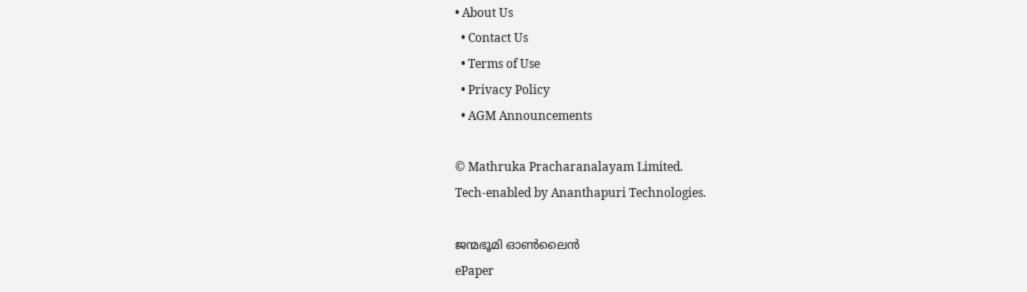• About Us
  • Contact Us
  • Terms of Use
  • Privacy Policy
  • AGM Announcements

© Mathruka Pracharanalayam Limited.
Tech-enabled by Ananthapuri Technologies.

ജന്മഭൂമി ഓണ്‍ലൈന്‍
ePaper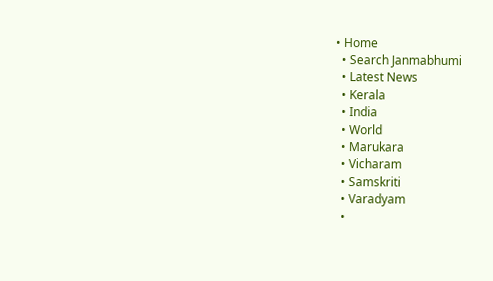• Home
  • Search Janmabhumi
  • Latest News
  • Kerala
  • India
  • World
  • Marukara
  • Vicharam
  • Samskriti
  • Varadyam
  •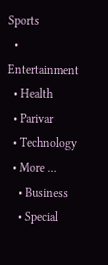Sports
  • Entertainment
  • Health
  • Parivar
  • Technology
  • More …
    • Business
    • Special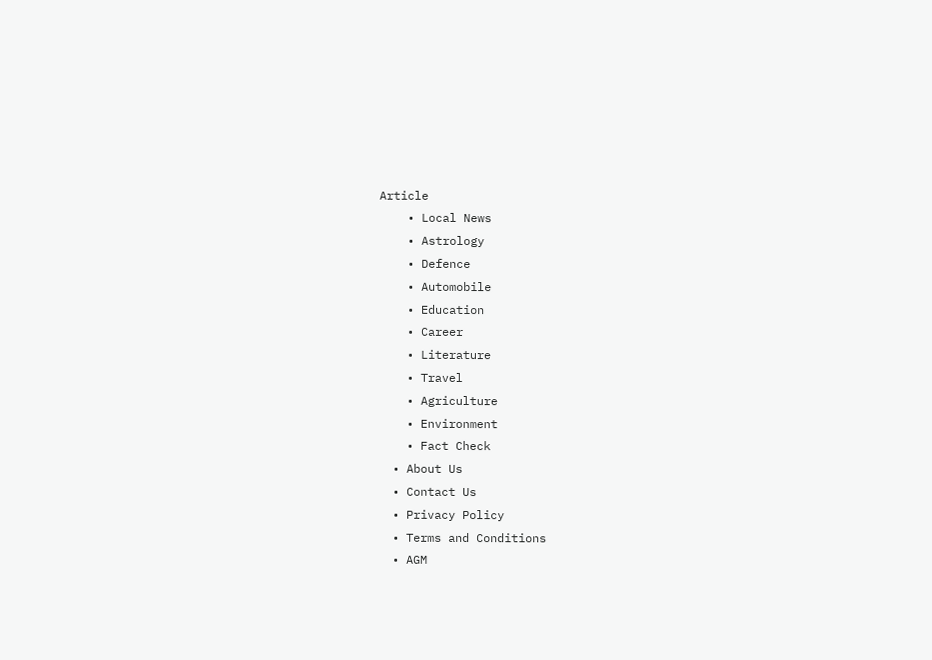Article
    • Local News
    • Astrology
    • Defence
    • Automobile
    • Education
    • Career
    • Literature
    • Travel
    • Agriculture
    • Environment
    • Fact Check
  • About Us
  • Contact Us
  • Privacy Policy
  • Terms and Conditions
  • AGM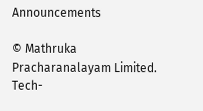Announcements

© Mathruka Pracharanalayam Limited.
Tech-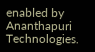enabled by Ananthapuri Technologies.